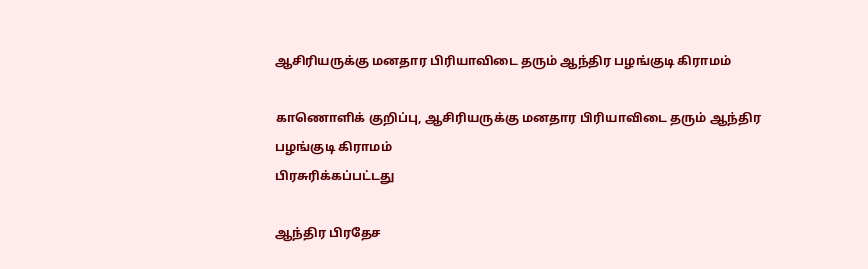ஆசிரியருக்கு மனதார பிரியாவிடை தரும் ஆந்திர பழங்குடி கிராமம்

காணொளிக் குறிப்பு, ஆசிரியருக்கு மனதார பிரியாவிடை தரும் ஆந்திர பழங்குடி கிராமம்
பிரசுரிக்கப்பட்டது

ஆந்திர பிரதேச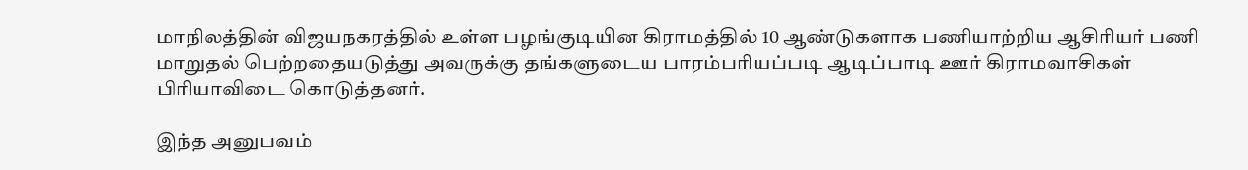மாநிலத்தின் விஜயநகரத்தில் உள்ள பழங்குடியின கிராமத்தில் 10 ஆண்டுகளாக பணியாற்றிய ஆசிரியர் பணி மாறுதல் பெற்றதையடுத்து அவருக்கு தங்களுடைய பாரம்பரியப்படி ஆடிப்பாடி ஊர் கிராமவாசிகள் பிரியாவிடை கொடுத்தனர்.

இந்த அனுபவம்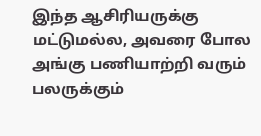இந்த ஆசிரியருக்கு மட்டுமல்ல, அவரை போல அங்கு பணியாற்றி வரும் பலருக்கும்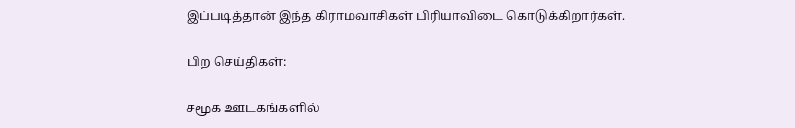இப்படித்தான் இந்த கிராமவாசிகள் பிரியாவிடை கொடுக்கிறார்கள்.

பிற செய்திகள்:

சமூக ஊடகங்களில்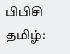பிபிசி தமிழ்: